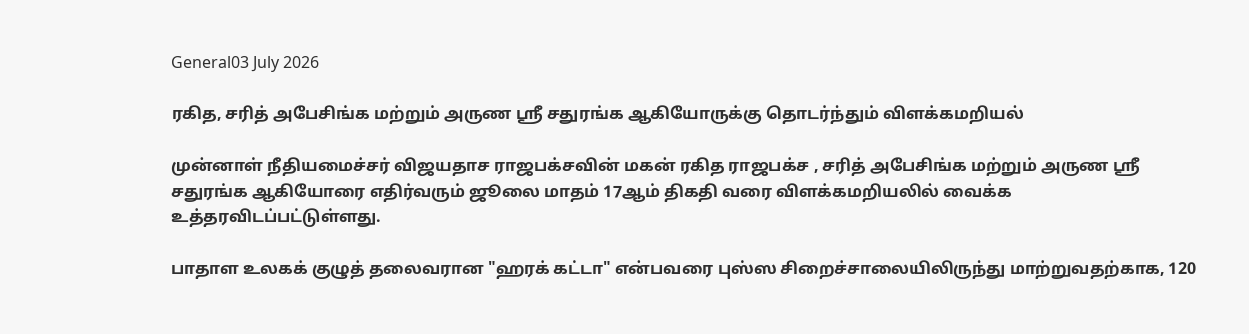General03 July 2026

ரகித, சரித் அபேசிங்க மற்றும் அருண ஸ்ரீ சதுரங்க ஆகியோருக்கு தொடர்ந்தும் விளக்கமறியல்

முன்னாள் நீதியமைச்சர் விஜயதாச ராஜபக்சவின் மகன் ரகித ராஜபக்ச , சரித் அபேசிங்க மற்றும் அருண ஸ்ரீ சதுரங்க ஆகியோரை எதிர்வரும் ஜூலை மாதம் 17ஆம் திகதி வரை விளக்கமறியலில் வைக்க உத்தரவிடப்பட்டுள்ளது.

பாதாள உலகக் குழுத் தலைவரான "ஹரக் கட்டா" என்பவரை புஸ்ஸ சிறைச்சாலையிலிருந்து மாற்றுவதற்காக, 120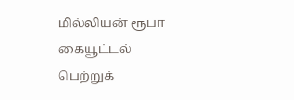மில்லியன் ரூபா கையூட்டல் பெற்றுக்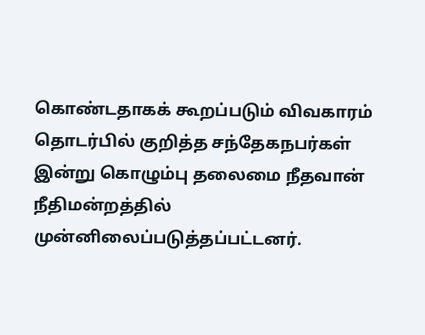கொண்டதாகக் கூறப்படும் விவகாரம் தொடர்பில் குறித்த சந்தேகநபர்கள் இன்று கொழும்பு தலைமை நீதவான் நீதிமன்றத்தில் முன்னிலைப்படுத்தப்பட்டனர்.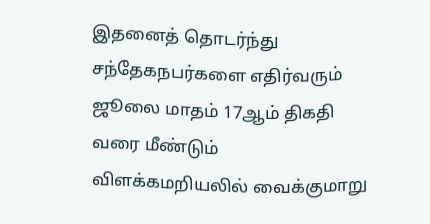இதனைத் தொடர்ந்து சந்தேகநபர்களை எதிர்வரும் ஜூலை மாதம் 17ஆம் திகதி வரை மீண்டும் விளக்கமறியலில் வைக்குமாறு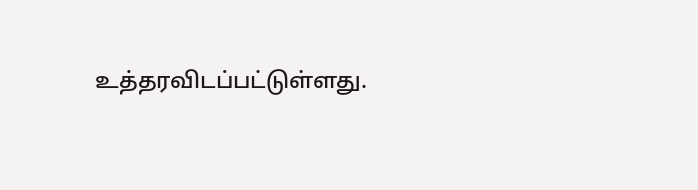உத்தரவிடப்பட்டுள்ளது.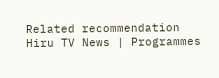Related recommendation
Hiru TV News | Programmes